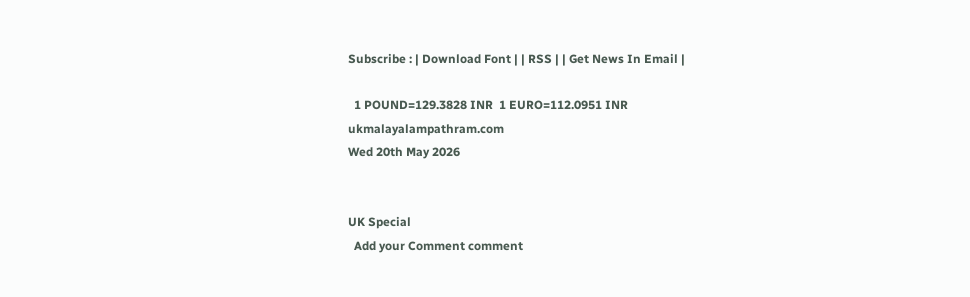Subscribe : | Download Font | | RSS | | Get News In Email |

  1 POUND=129.3828 INR  1 EURO=112.0951 INR
ukmalayalampathram.com
Wed 20th May 2026


UK Special
  Add your Comment comment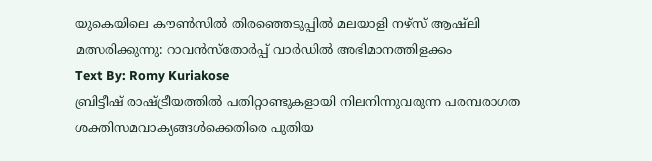യുകെയിലെ കൗണ്‍സില്‍ തിരഞ്ഞെടുപ്പില്‍ മലയാളി നഴ്‌സ് ആഷ്‌ലി മത്സരിക്കുന്നു: റാവന്‍സ്‌തോര്‍പ്പ് വാര്‍ഡില്‍ അഭിമാനത്തിളക്കം
Text By: Romy Kuriakose
ബ്രിട്ടീഷ് രാഷ്ട്രീയത്തില്‍ പതിറ്റാണ്ടുകളായി നിലനിന്നുവരുന്ന പരമ്പരാഗത ശക്തിസമവാക്യങ്ങള്‍ക്കെതിരെ പുതിയ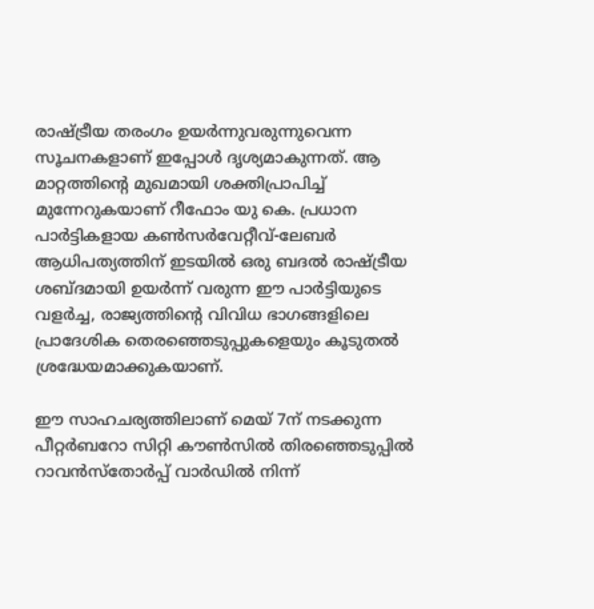രാഷ്ട്രീയ തരംഗം ഉയര്‍ന്നുവരുന്നുവെന്ന സൂചനകളാണ് ഇപ്പോള്‍ ദൃശ്യമാകുന്നത്. ആ മാറ്റത്തിന്റെ മുഖമായി ശക്തിപ്രാപിച്ച് മുന്നേറുകയാണ് റീഫോം യു കെ. പ്രധാന പാര്‍ട്ടികളായ കണ്‍സര്‍വേറ്റീവ്-ലേബര്‍ ആധിപത്യത്തിന് ഇടയില്‍ ഒരു ബദല്‍ രാഷ്ട്രീയ ശബ്ദമായി ഉയര്‍ന്ന് വരുന്ന ഈ പാര്‍ട്ടിയുടെ വളര്‍ച്ച, രാജ്യത്തിന്റെ വിവിധ ഭാഗങ്ങളിലെ പ്രാദേശിക തെരഞ്ഞെടുപ്പുകളെയും കൂടുതല്‍ ശ്രദ്ധേയമാക്കുകയാണ്.

ഈ സാഹചര്യത്തിലാണ് മെയ് 7ന് നടക്കുന്ന പീറ്റര്‍ബറോ സിറ്റി കൗണ്‍സില്‍ തിരഞ്ഞെടുപ്പില്‍ റാവന്‍സ്‌തോര്‍പ്പ് വാര്‍ഡില്‍ നിന്ന്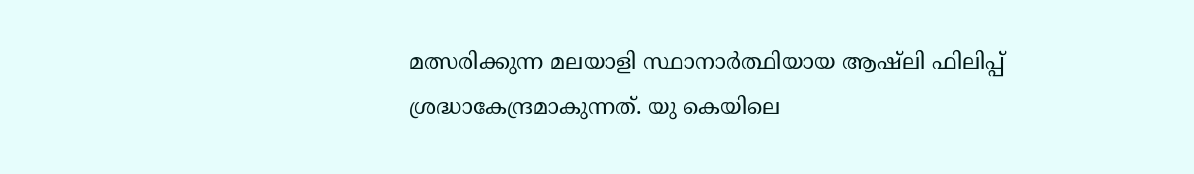മത്സരിക്കുന്ന മലയാളി സ്ഥാനാര്‍ത്ഥിയായ ആഷ്‌ലി ഫിലിപ്പ് ശ്രദ്ധാകേന്ദ്രമാകുന്നത്. യു കെയിലെ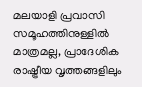മലയാളി പ്രവാസി സമൂഹത്തിനുള്ളില്‍ മാത്രമല്ല, പ്രാദേശിക രാഷ്ട്രീയ വൃത്തങ്ങളിലും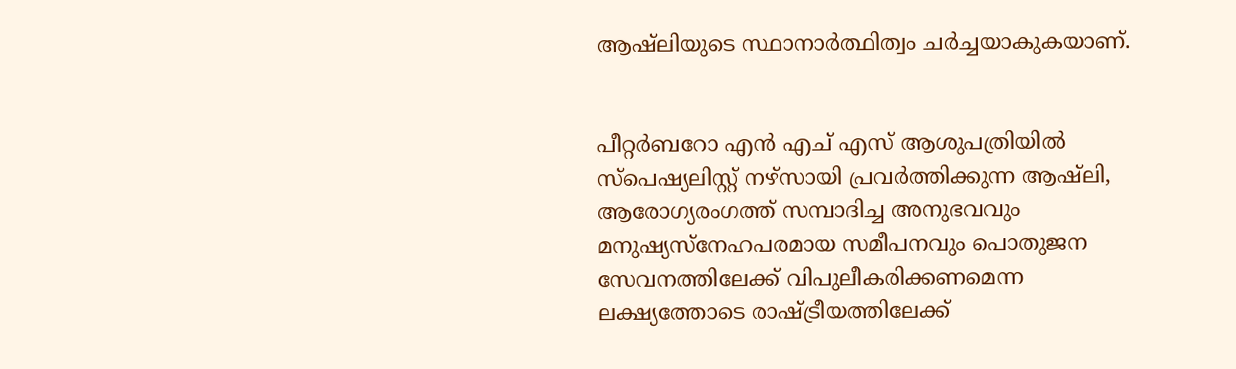ആഷ്‌ലിയുടെ സ്ഥാനാര്‍ത്ഥിത്വം ചര്‍ച്ചയാകുകയാണ്.


പീറ്റര്‍ബറോ എന്‍ എച് എസ് ആശുപത്രിയില്‍ സ്പെഷ്യലിസ്റ്റ് നഴ്സായി പ്രവര്‍ത്തിക്കുന്ന ആഷ്‌ലി, ആരോഗ്യരംഗത്ത് സമ്പാദിച്ച അനുഭവവും മനുഷ്യസ്നേഹപരമായ സമീപനവും പൊതുജന സേവനത്തിലേക്ക് വിപുലീകരിക്കണമെന്ന ലക്ഷ്യത്തോടെ രാഷ്ട്രീയത്തിലേക്ക്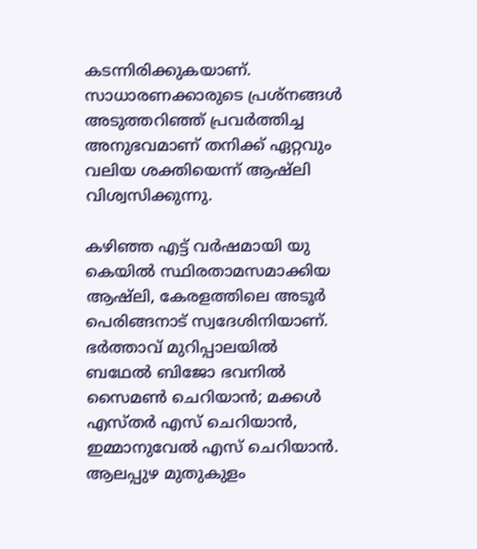കടന്നിരിക്കുകയാണ്. സാധാരണക്കാരുടെ പ്രശ്നങ്ങള്‍ അടുത്തറിഞ്ഞ് പ്രവര്‍ത്തിച്ച അനുഭവമാണ് തനിക്ക് ഏറ്റവും വലിയ ശക്തിയെന്ന് ആഷ്ലി വിശ്വസിക്കുന്നു.

കഴിഞ്ഞ എട്ട് വര്‍ഷമായി യു കെയില്‍ സ്ഥിരതാമസമാക്കിയ ആഷ്‌ലി, കേരളത്തിലെ അടൂര്‍ പെരിങ്ങനാട് സ്വദേശിനിയാണ്. ഭര്‍ത്താവ് മുറിപ്പാലയില്‍ ബഥേല്‍ ബിജോ ഭവനില്‍ സൈമണ്‍ ചെറിയാന്‍; മക്കള്‍ എസ്തര്‍ എസ് ചെറിയാന്‍, ഇമ്മാനുവേല്‍ എസ് ചെറിയാന്‍. ആലപ്പുഴ മുതുകുളം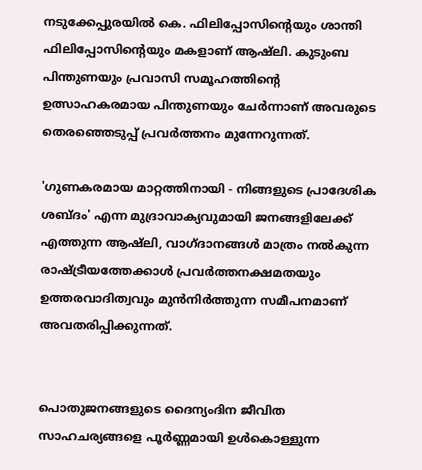നടുക്കേപ്പുരയില്‍ കെ. ഫിലിപ്പോസിന്റെയും ശാന്തി ഫിലിപ്പോസിന്റെയും മകളാണ് ആഷ്‌ലി. കുടുംബ പിന്തുണയും പ്രവാസി സമൂഹത്തിന്റെ ഉത്സാഹകരമായ പിന്തുണയും ചേര്‍ന്നാണ് അവരുടെ തെരഞ്ഞെടുപ്പ് പ്രവര്‍ത്തനം മുന്നേറുന്നത്.

'ഗുണകരമായ മാറ്റത്തിനായി - നിങ്ങളുടെ പ്രാദേശിക ശബ്ദം' എന്ന മുദ്രാവാക്യവുമായി ജനങ്ങളിലേക്ക് എത്തുന്ന ആഷ്‌ലി, വാഗ്ദാനങ്ങള്‍ മാത്രം നല്‍കുന്ന രാഷ്ട്രീയത്തേക്കാള്‍ പ്രവര്‍ത്തനക്ഷമതയും ഉത്തരവാദിത്വവും മുന്‍നിര്‍ത്തുന്ന സമീപനമാണ് അവതരിപ്പിക്കുന്നത്.


പൊതുജനങ്ങളുടെ ദൈന്യംദിന ജീവിത സാഹചര്യങ്ങളെ പൂര്‍ണ്ണമായി ഉള്‍കൊള്ളുന്ന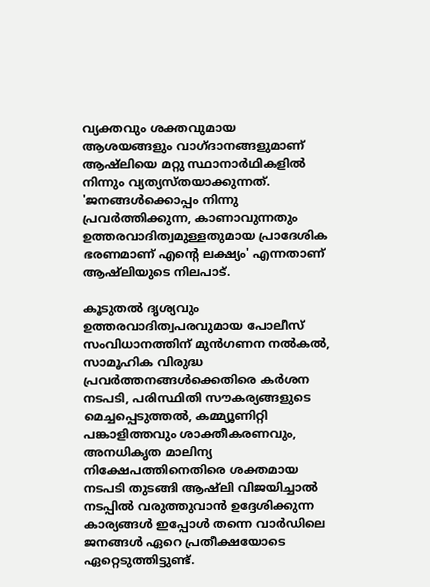വ്യക്തവും ശക്തവുമായ ആശയങ്ങളും വാഗ്ദാനങ്ങളുമാണ് ആഷ്ലിയെ മറ്റു സ്ഥാനാര്‍ഥികളില്‍ നിന്നും വ്യത്യസ്തയാക്കുന്നത്. 'ജനങ്ങള്‍ക്കൊപ്പം നിന്നു പ്രവര്‍ത്തിക്കുന്ന, കാണാവുന്നതും ഉത്തരവാദിത്വമുള്ളതുമായ പ്രാദേശിക ഭരണമാണ് എന്റെ ലക്ഷ്യം' എന്നതാണ് ആഷ്‌ലിയുടെ നിലപാട്.

കൂടുതല്‍ ദൃശ്യവും ഉത്തരവാദിത്വപരവുമായ പോലീസ് സംവിധാനത്തിന് മുന്‍ഗണന നല്‍കല്‍, സാമൂഹിക വിരുദ്ധ പ്രവര്‍ത്തനങ്ങള്‍ക്കെതിരെ കര്‍ശന നടപടി, പരിസ്ഥിതി സൗകര്യങ്ങളുടെ മെച്ചപ്പെടുത്തല്‍, കമ്മ്യൂണിറ്റി പങ്കാളിത്തവും ശാക്തീകരണവും, അനധികൃത മാലിന്യ നിക്ഷേപത്തിനെതിരെ ശക്തമായ നടപടി തുടങ്ങി ആഷ്ലി വിജയിച്ചാല്‍ നടപ്പില്‍ വരുത്തുവാന്‍ ഉദ്ദേശിക്കുന്ന കാര്യങ്ങള്‍ ഇപ്പോള്‍ തന്നെ വാര്‍ഡിലെ ജനങ്ങള്‍ ഏറെ പ്രതീക്ഷയോടെ ഏറ്റെടുത്തിട്ടുണ്ട്.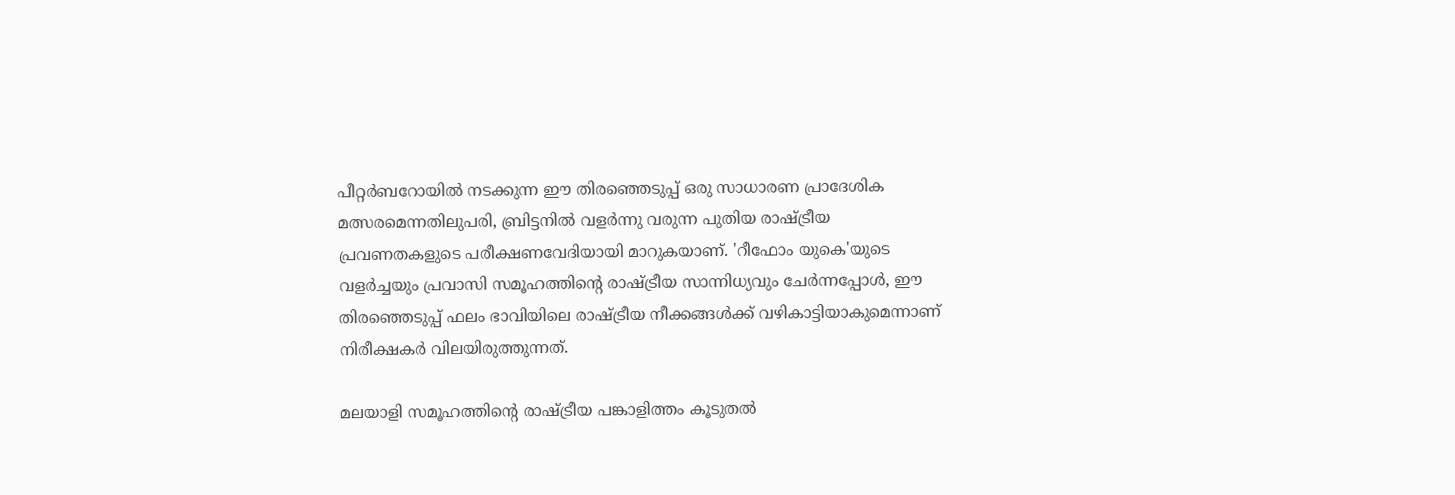പീറ്റര്‍ബറോയില്‍ നടക്കുന്ന ഈ തിരഞ്ഞെടുപ്പ് ഒരു സാധാരണ പ്രാദേശിക മത്സരമെന്നതിലുപരി, ബ്രിട്ടനില്‍ വളര്‍ന്നു വരുന്ന പുതിയ രാഷ്ട്രീയ പ്രവണതകളുടെ പരീക്ഷണവേദിയായി മാറുകയാണ്. 'റീഫോം യുകെ'യുടെ വളര്‍ച്ചയും പ്രവാസി സമൂഹത്തിന്റെ രാഷ്ട്രീയ സാന്നിധ്യവും ചേര്‍ന്നപ്പോള്‍, ഈ തിരഞ്ഞെടുപ്പ് ഫലം ഭാവിയിലെ രാഷ്ട്രീയ നീക്കങ്ങള്‍ക്ക് വഴികാട്ടിയാകുമെന്നാണ് നിരീക്ഷകര്‍ വിലയിരുത്തുന്നത്.

മലയാളി സമൂഹത്തിന്റെ രാഷ്ട്രീയ പങ്കാളിത്തം കൂടുതല്‍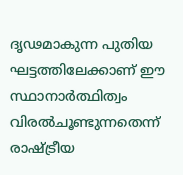ദൃഢമാകുന്ന പുതിയ ഘട്ടത്തിലേക്കാണ് ഈ സ്ഥാനാര്‍ത്ഥിത്വം വിരല്‍ചൂണ്ടുന്നതെന്ന് രാഷ്ട്രീയ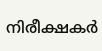നിരീക്ഷകര്‍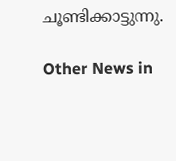ചൂണ്ടിക്കാട്ടുന്നു.

Other News in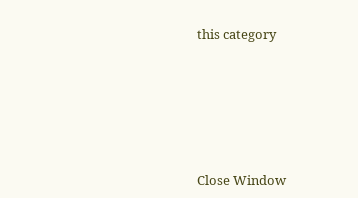this category








Close Window